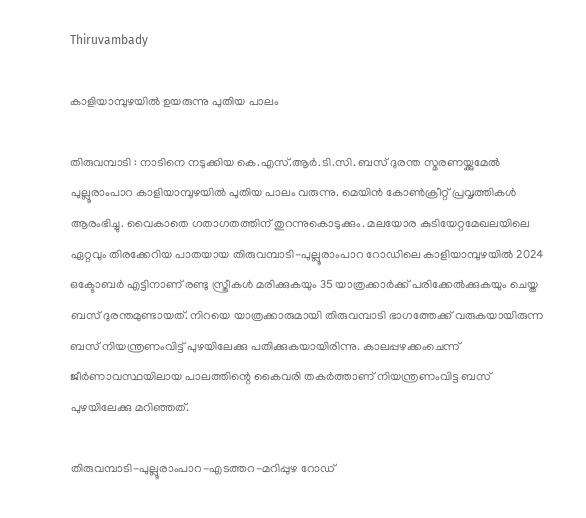Thiruvambady

കാളിയാമ്പുഴയിൽ ഉയരുന്നു പുതിയ പാലം

തിരുവമ്പാടി : നാടിനെ നടുക്കിയ കെ.എസ്.ആർ.ടി.സി. ബസ് ദുരന്ത സ്മരണയ്ക്കുമേൽ പുല്ലൂരാംപാറ കാളിയാമ്പുഴയിൽ പുതിയ പാലം വരുന്നു. മെയിൻ കോൺക്രീറ്റ് പ്രവൃത്തികൾ ആരംഭിച്ചു. വൈകാതെ ഗതാഗതത്തിന് തുറന്നുകൊടുക്കും. മലയോര കുടിയേറ്റമേഖലയിലെ ഏറ്റവും തിരക്കേറിയ പാതയായ തിരുവമ്പാടി-പുല്ലൂരാംപാറ റോഡിലെ കാളിയാമ്പുഴയിൽ 2024 ഒക്ടോബർ എട്ടിനാണ് രണ്ടു സ്ത്രീകൾ മരിക്കുകയും 35 യാത്രക്കാർക്ക് പരിക്കേൽക്കുകയും ചെയ്ത ബസ് ദുരന്തമുണ്ടായത്. നിറയെ യാത്രക്കാരുമായി തിരുവമ്പാടി ഭാഗത്തേക്ക് വരുകയായിരുന്ന ബസ് നിയന്ത്രണംവിട്ട് പുഴയിലേക്കു പതിക്കുകയായിരിന്നു. കാലപ്പഴക്കംചെന്ന് ജീർണാവസ്ഥയിലായ പാലത്തിന്റെ കൈവരി തകർത്താണ് നിയന്ത്രണംവിട്ട ബസ് പുഴയിലേക്കു മറിഞ്ഞത്.

തിരുവമ്പാടി-പുല്ലൂരാംപാറ-എടത്തറ-മറിപ്പുഴ റോഡ്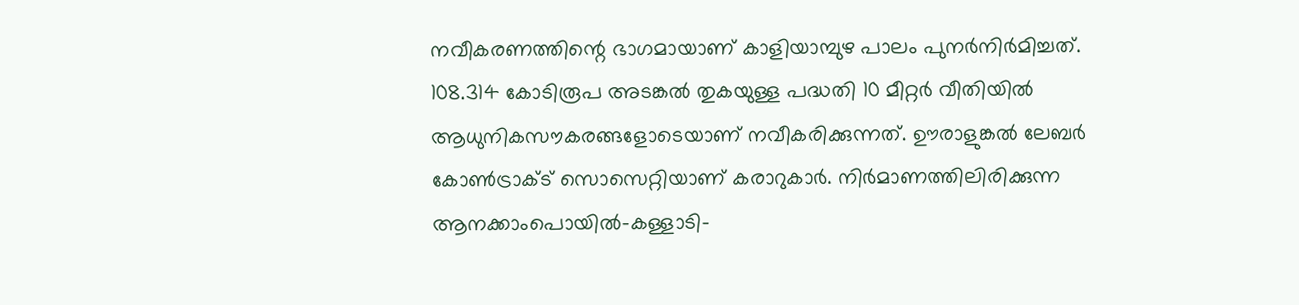നവീകരണത്തിന്റെ ഭാഗമായാണ് കാളിയാമ്പുഴ പാലം പുനർനിർമിച്ചത്. 108.314 കോടിരൂപ അടങ്കൽ തുകയുള്ള പദ്ധതി 10 മീറ്റർ വീതിയിൽ ആധുനികസൗകരങ്ങളോടെയാണ് നവീകരിക്കുന്നത്. ഊരാളുങ്കൽ ലേബർ കോൺട്രാക്ട് സൊസെറ്റിയാണ് കരാറുകാർ. നിർമാണത്തിലിരിക്കുന്ന ആനക്കാംപൊയിൽ-കള്ളാടി-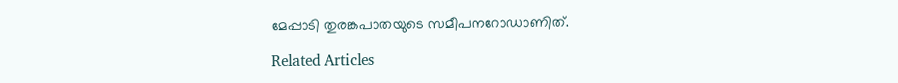മേപ്പാടി തുരങ്കപാതയുടെ സമീപനറോഡാണിത്.

Related Articles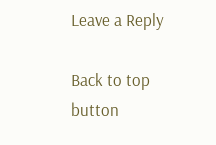Leave a Reply

Back to top button